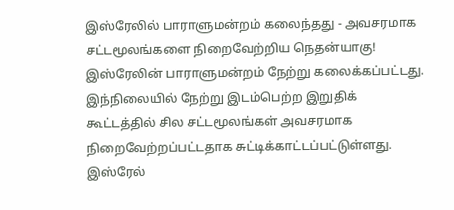இஸ்ரேலில் பாராளுமன்றம் கலைந்தது - அவசரமாக சட்டமூலங்களை நிறைவேற்றிய நெதன்யாகு!
இஸ்ரேலின் பாராளுமன்றம் நேற்று கலைக்கப்பட்டது.
இந்நிலையில் நேற்று இடம்பெற்ற இறுதிக் கூட்டத்தில் சில சட்டமூலங்கள் அவசரமாக நிறைவேற்றப்பட்டதாக சுட்டிக்காட்டப்பட்டுள்ளது.
இஸ்ரேல்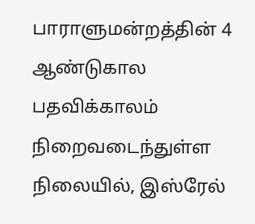பாராளுமன்றத்தின் 4 ஆண்டுகால பதவிக்காலம் நிறைவடைந்துள்ள நிலையில், இஸ்ரேல்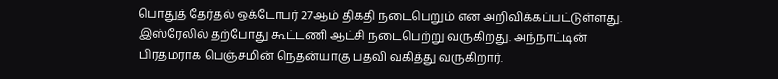பொதுத் தேர்தல் ஒக்டோபர் 27ஆம் திகதி நடைபெறும் என அறிவிக்கப்பட்டுள்ளது.
இஸ்ரேலில் தற்போது கூட்டணி ஆட்சி நடைபெற்று வருகிறது. அந்நாட்டின் பிரதமராக பெஞ்சமின் நெதன்யாகு பதவி வகித்து வருகிறார்.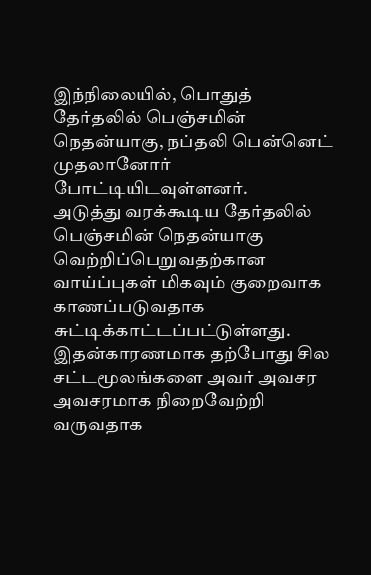இந்நிலையில், பொதுத் தேர்தலில் பெஞ்சமின் நெதன்யாகு, நப்தலி பென்னெட் முதலானோர் போட்டியிடவுள்ளனர்.
அடுத்து வரக்கூடிய தேர்தலில் பெஞ்சமின் நெதன்யாகு வெற்றிப்பெறுவதற்கான வாய்ப்புகள் மிகவும் குறைவாக காணப்படுவதாக சுட்டிக்காட்டப்பட்டுள்ளது. இதன்காரணமாக தற்போது சில சட்டமூலங்களை அவர் அவசர அவசரமாக நிறைவேற்றி வருவதாக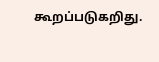கூறப்படுகறிது.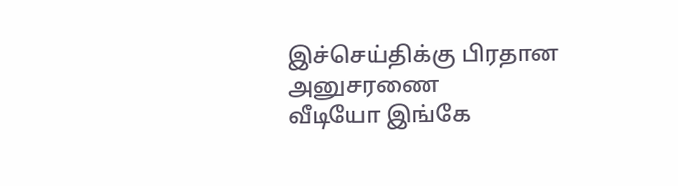இச்செய்திக்கு பிரதான அனுசரணை
வீடியோ இங்கே